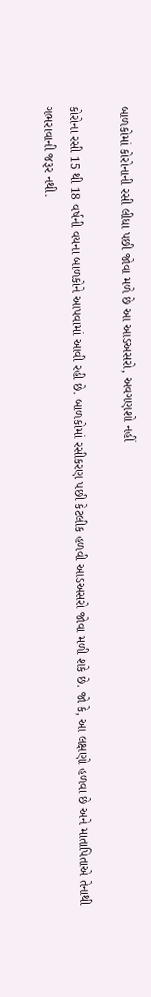બાળકોમાં કોરોનાની રસી લીધા પછી જોવા મળે છે આ આડઅસરો, અવગણશો નહીં

કોરોના રસી 15 થી 18 વર્ષની વયના બાળકોને આપવામાં આવી રહી છે. બાળકોમાં રસીકરણ પછી કેટલીક હળવી આડઅસરો જોવા મળી શકે છે. જો કે, આ લક્ષણો હળવા છે અને માતાપિતાએ તેનાથી ગભરાવાની જરૂર નથી.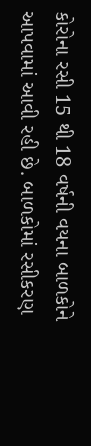કોરોના રસી 15 થી 18 વર્ષની વયના બાળકોને આપવામાં આવી રહી છે. બાળકોમાં રસીકરણ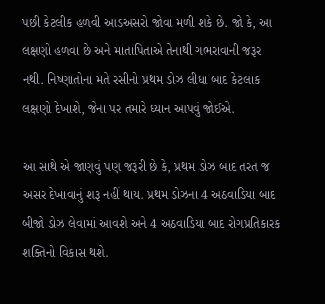પછી કેટલીક હળવી આડઅસરો જોવા મળી શકે છે. જો કે, આ લક્ષણો હળવા છે અને માતાપિતાએ તેનાથી ગભરાવાની જરૂર નથી. નિષ્ણાતોના મતે રસીનો પ્રથમ ડોઝ લીધા બાદ કેટલાક લક્ષણો દેખાશે, જેના પર તમારે ધ્યાન આપવું જોઈએ.

આ સાથે એ જાણવું પણ જરૂરી છે કે, પ્રથમ ડોઝ બાદ તરત જ અસર દેખાવાનું શરૂ નહીં થાય. પ્રથમ ડોઝના 4 અઠવાડિયા બાદ બીજો ડોઝ લેવામાં આવશે અને 4 અઠવાડિયા બાદ રોગપ્રતિકારક શક્તિનો વિકાસ થશે.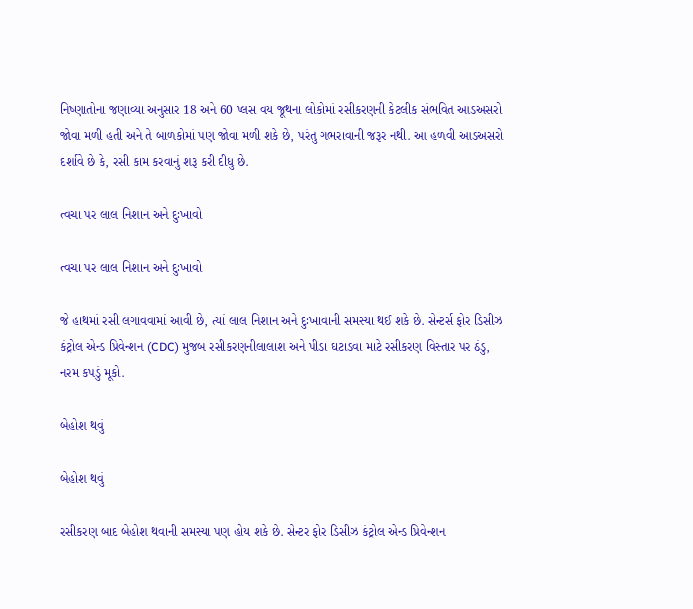નિષ્ણાતોના જણાવ્યા અનુસાર 18 અને 60 પ્લસ વય જૂથના લોકોમાં રસીકરણની કેટલીક સંભવિત આડઅસરો જોવા મળી હતી અને તે બાળકોમાં પણ જોવા મળી શકે છે, પરંતુ ગભરાવાની જરૂર નથી. આ હળવી આડઅસરો દર્શાવે છે કે, રસી કામ કરવાનું શરૂ કરી દીધુ છે.

ત્વચા પર લાલ નિશાન અને દુઃખાવો

ત્વચા પર લાલ નિશાન અને દુઃખાવો

જે હાથમાં રસી લગાવવામાં આવી છે, ત્યાં લાલ નિશાન અને દુઃખાવાની સમસ્યા થઈ શકે છે. સેન્ટર્સ ફોર ડિસીઝ કંટ્રોલ એન્ડ પ્રિવેન્શન (CDC) મુજબ રસીકરણનીલાલાશ અને પીડા ઘટાડવા માટે રસીકરણ વિસ્તાર પર ઠંડુ, નરમ કપડું મૂકો.

બેહોશ થવું

બેહોશ થવું

રસીકરણ બાદ બેહોશ થવાની સમસ્યા પણ હોય શકે છે. સેન્ટર ફોર ડિસીઝ કંટ્રોલ એન્ડ પ્રિવેન્શન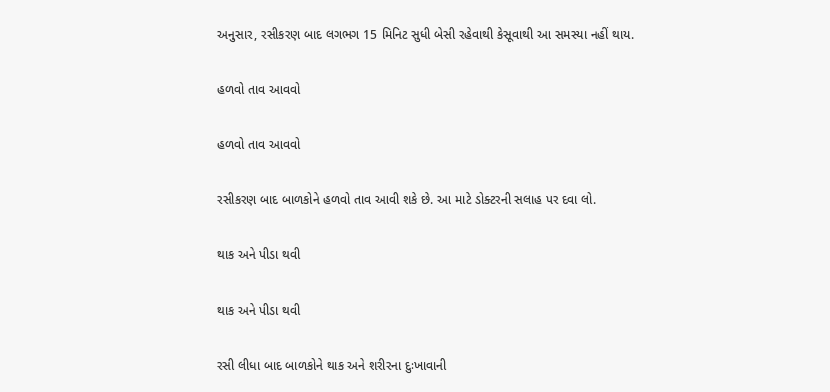અનુસાર, રસીકરણ બાદ લગભગ 15 મિનિટ સુધી બેસી રહેવાથી કેસૂવાથી આ સમસ્યા નહીં થાય.

હળવો તાવ આવવો

હળવો તાવ આવવો

રસીકરણ બાદ બાળકોને હળવો તાવ આવી શકે છે. આ માટે ડોક્ટરની સલાહ પર દવા લો.

થાક અને પીડા થવી

થાક અને પીડા થવી

રસી લીધા બાદ બાળકોને થાક અને શરીરના દુઃખાવાની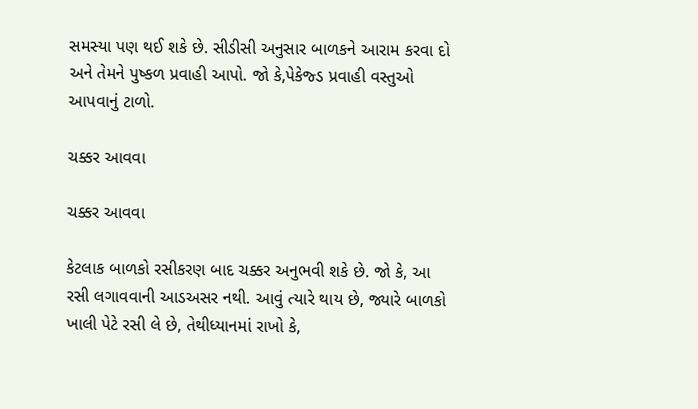સમસ્યા પણ થઈ શકે છે. સીડીસી અનુસાર બાળકને આરામ કરવા દો અને તેમને પુષ્કળ પ્રવાહી આપો. જો કે,પેકેજ્ડ પ્રવાહી વસ્તુઓ આપવાનું ટાળો.

ચક્કર આવવા

ચક્કર આવવા

કેટલાક બાળકો રસીકરણ બાદ ચક્કર અનુભવી શકે છે. જો કે, આ રસી લગાવવાની આડઅસર નથી. આવું ત્યારે થાય છે, જ્યારે બાળકો ખાલી પેટે રસી લે છે, તેથીધ્યાનમાં રાખો કે,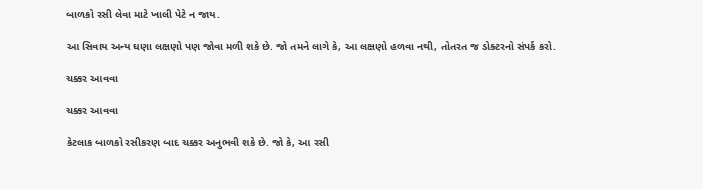બાળકો રસી લેવા માટે ખાલી પેટે ન જાય.

આ સિવાય અન્ય ઘણા લક્ષણો પણ જોવા મળી શકે છે. જો તમને લાગે કે, આ લક્ષણો હળવા નથી, તોતરત જ ડોક્ટરનો સંપર્ક કરો.

ચક્કર આવવા

ચક્કર આવવા

કેટલાક બાળકો રસીકરણ બાદ ચક્કર અનુભવી શકે છે. જો કે, આ રસી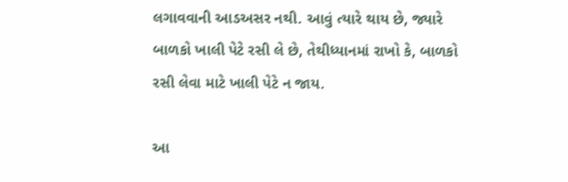લગાવવાની આડઅસર નથી. આવું ત્યારે થાય છે, જ્યારે બાળકો ખાલી પેટે રસી લે છે, તેથીધ્યાનમાં રાખો કે, બાળકો રસી લેવા માટે ખાલી પેટે ન જાય.

આ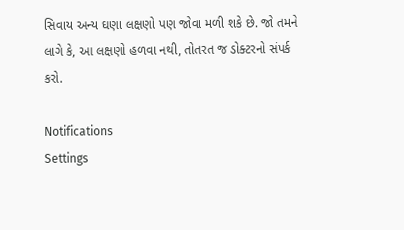સિવાય અન્ય ઘણા લક્ષણો પણ જોવા મળી શકે છે. જો તમને લાગે કે, આ લક્ષણો હળવા નથી, તોતરત જ ડોક્ટરનો સંપર્ક કરો.

Notifications
Settings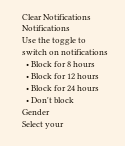Clear Notifications
Notifications
Use the toggle to switch on notifications
  • Block for 8 hours
  • Block for 12 hours
  • Block for 24 hours
  • Don't block
Gender
Select your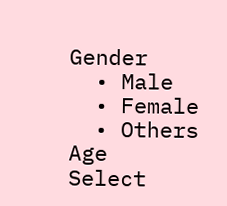Gender
  • Male
  • Female
  • Others
Age
Select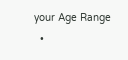your Age Range
  •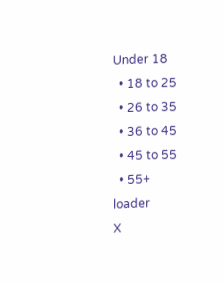Under 18
  • 18 to 25
  • 26 to 35
  • 36 to 45
  • 45 to 55
  • 55+
loader
X